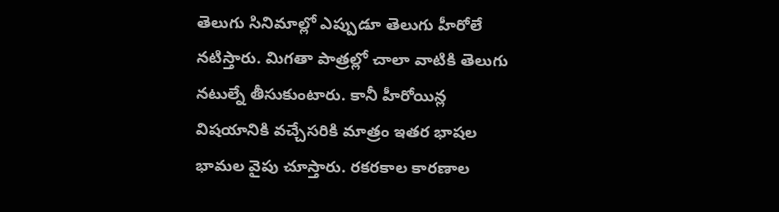తెలుగు సినిమాల్లో ఎప్పుడూ తెలుగు హీరోలే నటిస్తారు. మిగతా పాత్రల్లో చాలా వాటికి తెలుగు నటుల్నే తీసుకుంటారు. కానీ హీరోయిన్ల విషయానికి వచ్చేసరికి మాత్రం ఇతర భాషల భామల వైపు చూస్తారు. రకరకాల కారణాల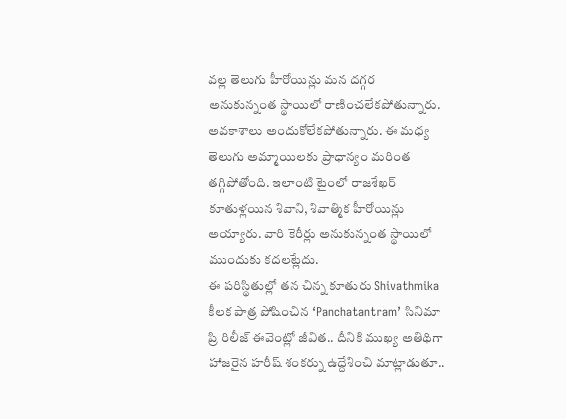వల్ల తెలుగు హీరోయిన్లు మన దగ్గర అనుకున్నంత స్థాయిలో రాణించలేకపోతున్నారు.
అవకాశాలు అందుకోలేకపోతున్నారు. ఈ మధ్య తెలుగు అమ్మాయిలకు ప్రాధాన్యం మరింత తగ్గిపోతోంది. ఇలాంటి టైంలో రాజశేఖర్ కూతుళ్లయిన శివాని, శివాత్మిక హీరోయిన్లు అయ్యారు. వారి కెరీర్లు అనుకున్నంత స్థాయిలో ముందుకు కదలట్లేదు.
ఈ పరిస్థితుల్లో తన చిన్న కూతురు Shivathmika కీలక పాత్ర పోషించిన ‘Panchatantram’ సినిమా ప్రి రిలీజ్ ఈవెంట్లో జీవిత.. దీనికి ముఖ్య అతిథిగా హాజరైన హరీష్ శంకర్ను ఉద్దేశించి మాట్లాడుతూ..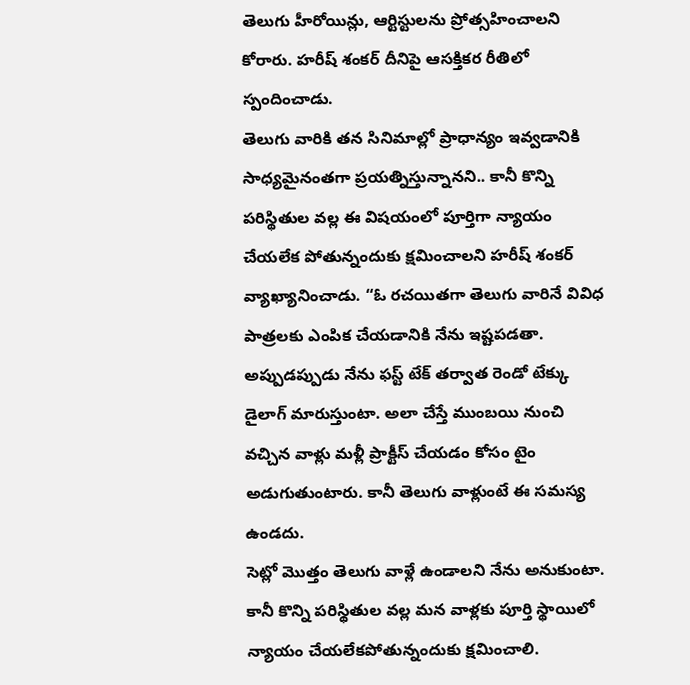తెలుగు హీరోయిన్లు, ఆర్టిస్టులను ప్రోత్సహించాలని కోరారు. హరీష్ శంకర్ దీనిపై ఆసక్తికర రీతిలో స్పందించాడు.
తెలుగు వారికి తన సినిమాల్లో ప్రాధాన్యం ఇవ్వడానికి సాధ్యమైనంతగా ప్రయత్నిస్తున్నానని.. కానీ కొన్ని పరిస్థితుల వల్ల ఈ విషయంలో పూర్తిగా న్యాయం చేయలేక పోతున్నందుకు క్షమించాలని హరీష్ శంకర్ వ్యాఖ్యానించాడు. “ఓ రచయితగా తెలుగు వారినే వివిధ పాత్రలకు ఎంపిక చేయడానికి నేను ఇష్టపడతా. అప్పుడప్పుడు నేను ఫస్ట్ టేక్ తర్వాత రెండో టేక్కు డైలాగ్ మారుస్తుంటా. అలా చేస్తే ముంబయి నుంచి వచ్చిన వాళ్లు మళ్లీ ప్రాక్టీస్ చేయడం కోసం టైం అడుగుతుంటారు. కానీ తెలుగు వాళ్లుంటే ఈ సమస్య ఉండదు.
సెట్లో మొత్తం తెలుగు వాళ్లే ఉండాలని నేను అనుకుంటా. కానీ కొన్ని పరిస్థితుల వల్ల మన వాళ్లకు పూర్తి స్థాయిలో న్యాయం చేయలేకపోతున్నందుకు క్షమించాలి.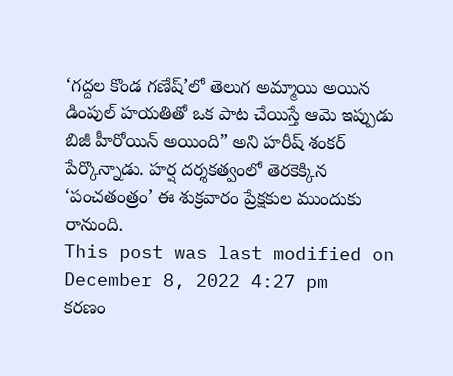‘గద్దల కొండ గణేష్’లో తెలుగ అమ్మాయి అయిన డింపుల్ హయతితో ఒక పాట చేయిస్తే ఆమె ఇప్పుడు బిజీ హీరోయిన్ అయింది” అని హరీష్ శంకర్ పేర్కొన్నాడు. హర్ష దర్శకత్వంలో తెరకెక్కిన ‘పంచతంత్రం’ ఈ శుక్రవారం ప్రేక్షకుల ముందుకు రానుంది.
This post was last modified on December 8, 2022 4:27 pm
కరణం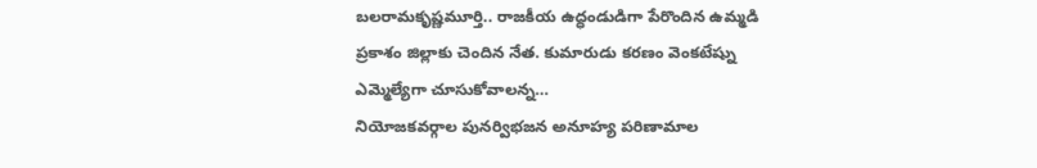బలరామకృష్ణమూర్తి.. రాజకీయ ఉద్ధండుడిగా పేరొందిన ఉమ్మడి ప్రకాశం జిల్లాకు చెందిన నేత. కుమారుడు కరణం వెంకటేష్ను ఎమ్మెల్యేగా చూసుకోవాలన్న…
నియోజకవర్గాల పునర్విభజన అనూహ్య పరిణామాల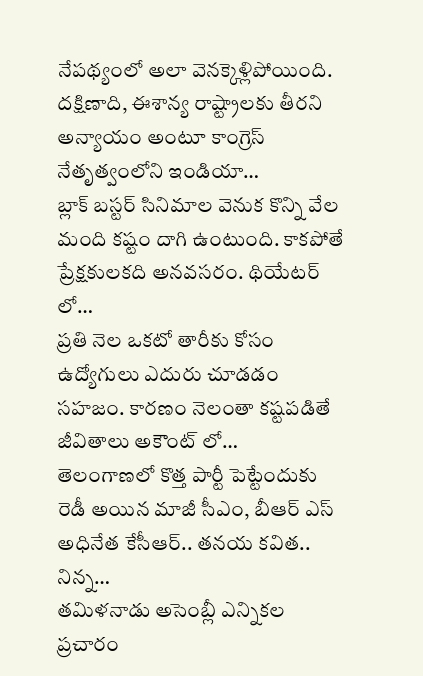నేపథ్యంలో అలా వెనక్కెళ్లిపోయింది. దక్షిణాది, ఈశాన్య రాష్ట్రాలకు తీరని అన్యాయం అంటూ కాంగ్రెస్ నేతృత్వంలోని ఇండియా…
బ్లాక్ బస్టర్ సినిమాల వెనుక కొన్ని వేల మంది కష్టం దాగి ఉంటుంది. కాకపోతే ప్రేక్షకులకది అనవసరం. థియేటర్ లో…
ప్రతి నెల ఒకటో తారీకు కోసం ఉద్యోగులు ఎదురు చూడడం సహజం. కారణం నెలంతా కష్టపడితే జీవితాలు అకౌంట్ లో…
తెలంగాణలో కొత్త పార్టీ పెట్టేందుకు రెడీ అయిన మాజీ సీఎం, బీఆర్ ఎస్ అధినేత కేసీఆర్.. తనయ కవిత.. నిన్న…
తమిళనాడు అసెంబ్లీ ఎన్నికల ప్రచారం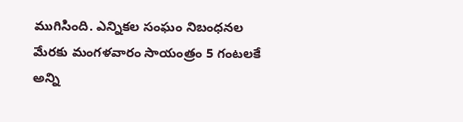ముగిసింది. ఎన్నికల సంఘం నిబంధనల మేరకు మంగళవారం సాయంత్రం 5 గంటలకే అన్ని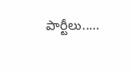పార్టీలు..…